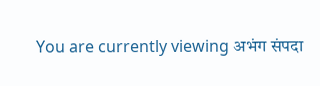You are currently viewing अभंग संपदा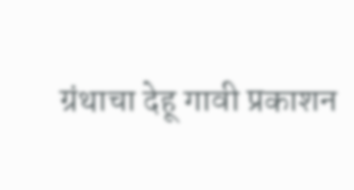ग्रंथाचा देहू गावी प्रकाशन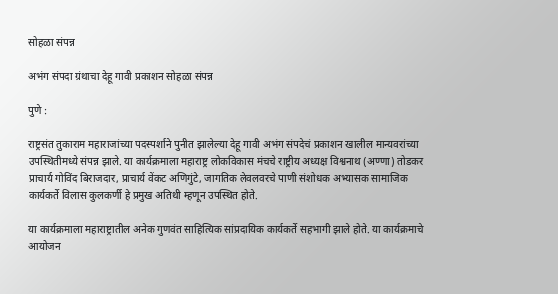सोहळा संपन्न

अभंग संपदा ग्रंथाचा देहू गावी प्रकाशन सोहळा संपन्न

पुणे :

राष्ट्रसंत तुकाराम महाराजांच्या पदस्पर्शाने पुनीत झालेल्या देहू गावी अभंग संपदेचं प्रकाशन खालील मान्यवरांच्या उपस्थितीमध्ये संपन्न झाले. या कार्यक्रमाला महाराष्ट्र लोकविकास मंचचे राष्ट्रीय अध्यक्ष विश्वनाथ (अण्णा) तोडकर प्राचार्य गोविंद बिराजदार, प्राचार्य वेंकट अणिगुंटे, जागतिक लेवलवरचे पाणी संशोधक अभ्यासक सामाजिक कार्यकर्ते विलास कुलकर्णी हे प्रमुख अतिथी म्हणून उपस्थित होते.

या कार्यक्रमाला महाराष्ट्रातील अनेक गुणवंत साहित्यिक सांप्रदायिक कार्यकर्ते सहभागी झाले होते. या कार्यक्रमाचे आयोजन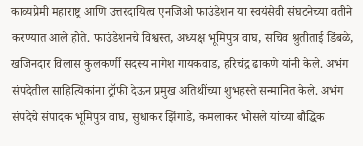काव्यप्रेमी महाराष्ट्र आणि उत्तरदायित्व एनजिओ फाउंडेशन या स्वयंसेवी संघटनेच्या वतीने करण्यात आले होते. फाउंडेशनचे विश्वस्त, अध्यक्ष भूमिपुत्र वाघ, सचिव श्रुतीताई डिंबळे, खजिनदार विलास कुलकर्णी सदस्य नागेश गायकवाड, हरिचंद्र ढाकणे यांनी केले. अभंग संपदेतील साहित्यिकांना ट्रॉफी देऊन प्रमुख अतिथींच्या शुभहस्ते सन्मानित केले. अभंग संपदेचे संपादक भूमिपुत्र वाघ, सुधाकर झिंगाडे, कमलाकर भोसले यांच्या बौद्धिक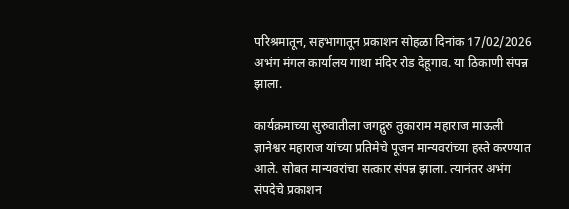परिश्रमातून, सहभागातून प्रकाशन सोहळा दिनांक 17/02/2026 अभंग मंगल कार्यालय गाथा मंदिर रोड देहूगाव. या ठिकाणी संपन्न झाला.

कार्यक्रमाच्या सुरुवातीला जगद्गुरु तुकाराम महाराज माऊली ज्ञानेश्वर महाराज यांच्या प्रतिमेचे पूजन मान्यवरांच्या हस्ते करण्यात आले. सोबत मान्यवरांचा सत्कार संपन्न झाला. त्यानंतर अभंग संपदेचे प्रकाशन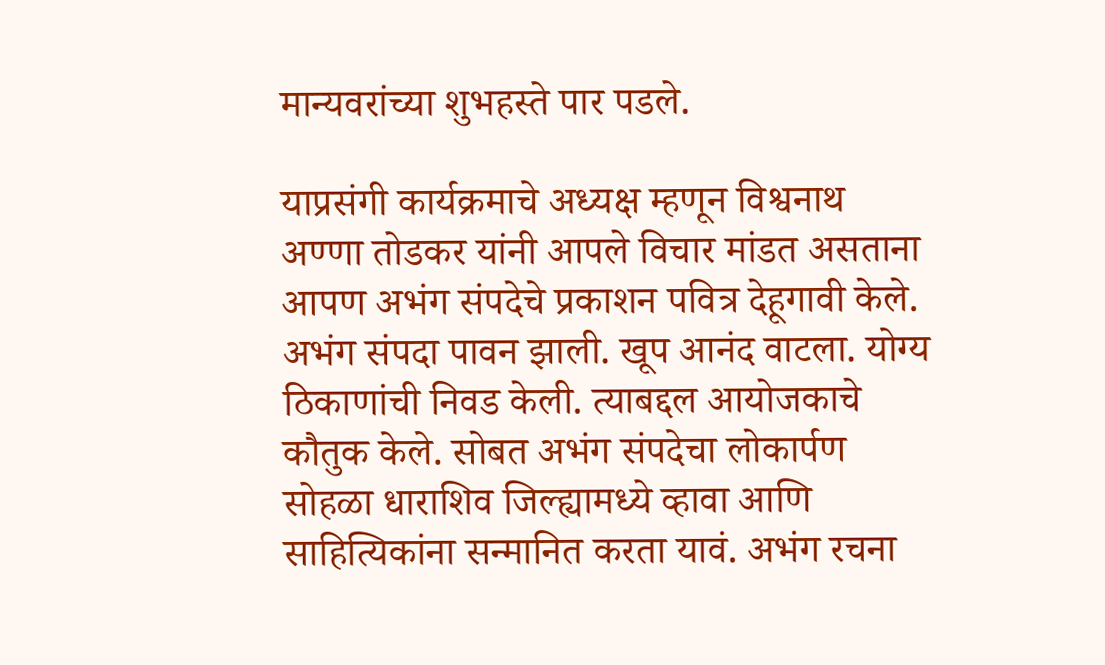मान्यवरांच्या शुभहस्ते पार पडले.

याप्रसंगी कार्यक्रमाचे अध्यक्ष म्हणून विश्वनाथ अण्णा तोडकर यांनी आपले विचार मांडत असताना आपण अभंग संपदेचे प्रकाशन पवित्र देहूगावी केले. अभंग संपदा पावन झाली. खूप आनंद वाटला. योग्य ठिकाणांची निवड केली. त्याबद्दल आयोजकाचे कौतुक केले. सोबत अभंग संपदेचा लोकार्पण सोहळा धाराशिव जिल्ह्यामध्ये व्हावा आणि साहित्यिकांना सन्मानित करता यावं. अभंग रचना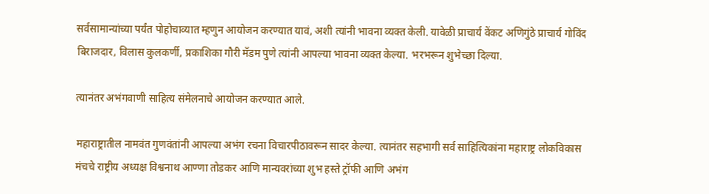सर्वसामान्यांच्या पर्यंत पोहोचाव्यात म्हणुन आयोजन करण्यात यावं, अशी त्यांनी भावना व्यक्त केली. यावेळी प्राचार्य वेंकट अणिगुंठे प्राचार्य गोविंद बिराजदार, विलास कुलकर्णी, प्रकाशिका गौरी मॅडम पुणे त्यांनी आपल्या भावना व्यक्त केल्या. भरभरून शुभेच्छा दिल्या.

त्यानंतर अभंगवाणी साहित्य संमेलनाचे आयोजन करण्यात आले.

महाराष्ट्रातील नामवंत गुणवंतांनी आपल्या अभंग रचना विचारपीठावरून सादर केल्या. त्यानंतर सहभागी सर्व साहित्यिकांना महाराष्ट्र लोकविकास मंचचे राष्ट्रीय अध्यक्ष विश्वनाथ आण्णा तोडकर आणि मान्यवरांच्या शुभ हस्ते ट्रॉफी आणि अभंग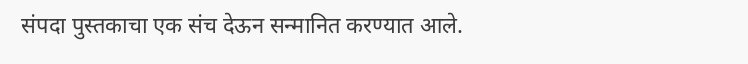संपदा पुस्तकाचा एक संच देऊन सन्मानित करण्यात आले.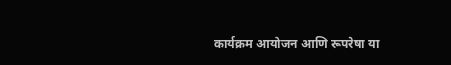कार्यक्रम आयोजन आणि रूपरेषा या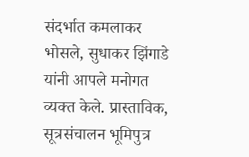संदर्भात कमलाकर भोसले, सुधाकर झिंगाडे यांनी आपले मनोगत व्यक्त केले. प्रास्ताविक, सूत्रसंचालन भूमिपुत्र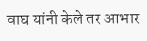वाघ यांनी केले तर आभार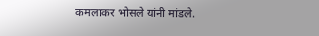कमलाकर भोसले यांनी मांडले.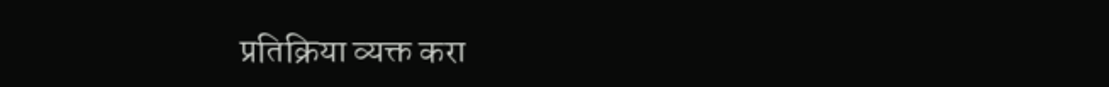प्रतिक्रिया व्यक्त करा